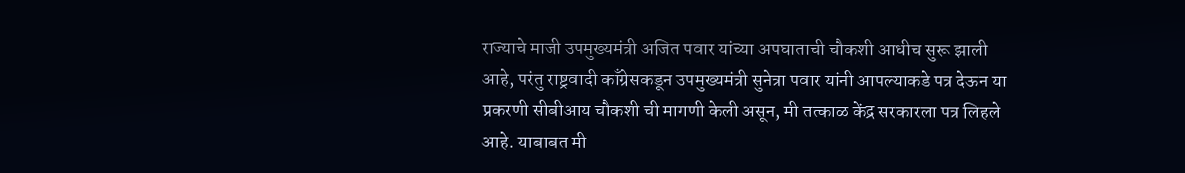राज्याचे माजी उपमुख्यमंत्री अजित पवार यांच्या अपघाताची चौकशी आधीच सुरू झाली आहे, परंतु राष्ट्रवादी काँग्रेसकडून उपमुख्यमंत्री सुनेत्रा पवार यांनी आपल्याकडे पत्र देऊन या प्रकरणी सीबीआय चौकशी ची मागणी केली असून, मी तत्काळ केंद्र सरकारला पत्र लिहले आहे. याबाबत मी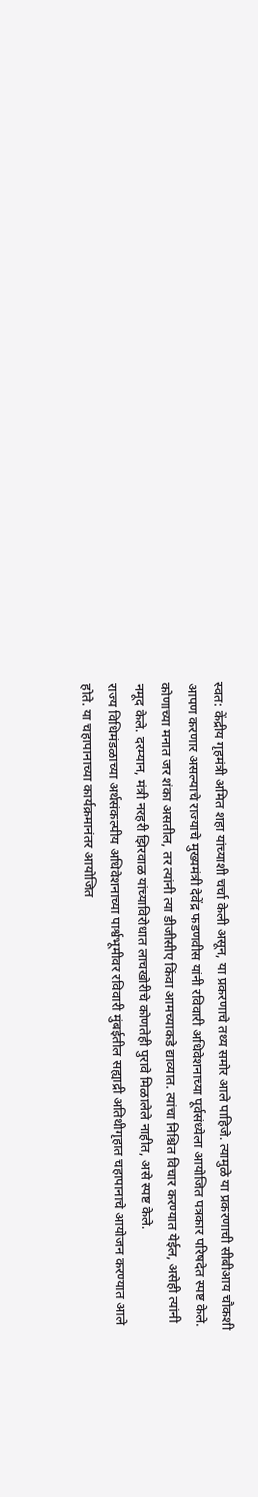स्वत: केंद्रीय गृहमंत्री अमित शहा यांच्याशी चर्चा केली असून, या प्रकरणाचे तथ्य समोर आले पाहिजे. त्यामुळे या प्रकरणाची सीबीआय चौकशी आपण करणार असल्याचे राज्याचे मुख्यमंत्री देवेंद्र फडणवीस यांनी रविवारी अधिवेशनाच्या पूर्वसंध्येला आयोजित पत्रकार परिषदेत स्पष्ट केले.
कोणाच्या मनात जर शंका असतील, तर त्यांनी त्या डीजीसीए किंवा आमच्याकडे द्याव्यात. त्यांचा निश्चित विचार करण्यात येईल, असेही त्यांनी नमूद केले. दरम्यान, मंत्री नरहरी झिरवाळ यांच्याविरोधात लाचखोरीचे कोणतेही पुरावे मिळालेले नाहीत, असे स्पष्ट केले.
राज्य विधिमंडळाच्या अर्थसंकल्पीय अधिवेशनाच्या पार्श्वभूमीवर रविवारी मुंबईतील सह्याद्री अतिथीगृहात चहापानाचे आयोजन करण्यात आले होते. या चहापानाच्या कार्यक्रमानंतर आयोजित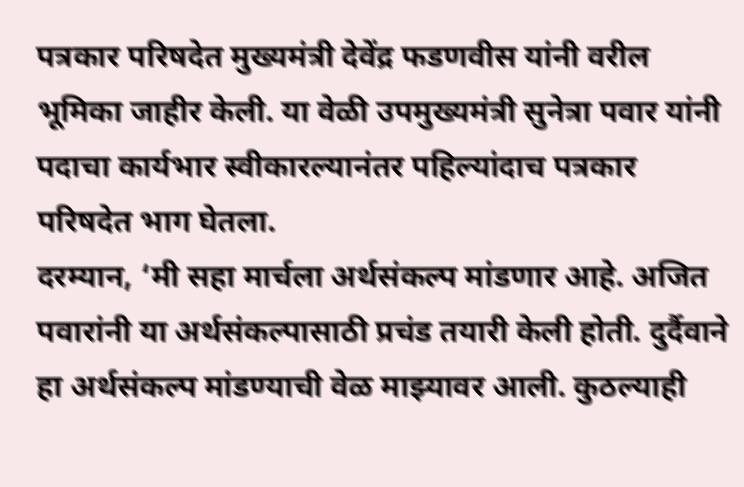पत्रकार परिषदेत मुख्यमंत्री देवेंद्र फडणवीस यांनी वरील भूमिका जाहीर केली. या वेळी उपमुख्यमंत्री सुनेत्रा पवार यांनी पदाचा कार्यभार स्वीकारल्यानंतर पहिल्यांदाच पत्रकार परिषदेत भाग घेतला.
दरम्यान, ‘मी सहा मार्चला अर्थसंकल्प मांडणार आहे. अजित पवारांनी या अर्थसंकल्पासाठी प्रचंड तयारी केली होती. दुर्दैवाने हा अर्थसंकल्प मांडण्याची वेळ माझ्यावर आली. कुठल्याही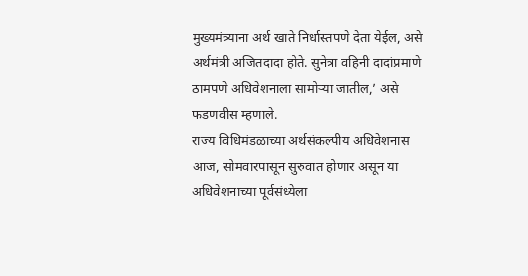मुख्यमंत्र्याना अर्थ खाते निर्धास्तपणे देता येईल, असे अर्थमंत्री अजितदादा होते. सुनेत्रा वहिनी दादांप्रमाणे ठामपणे अधिवेशनाला सामोऱ्या जातील,’ असे फडणवीस म्हणाले.
राज्य विधिमंडळाच्या अर्थसंकल्पीय अधिवेशनास आज, सोमवारपासून सुरुवात होणार असून या अधिवेशनाच्या पूर्वसंध्येला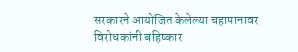सरकारने आयोजित केलेल्या चहापानावर विरोधकांनी बहिष्कार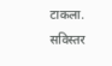टाकला.
सविस्तर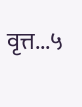वृत्त...५